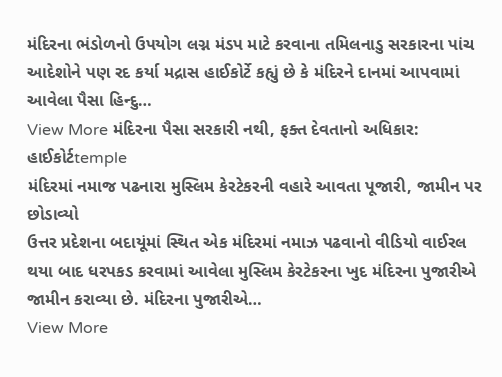મંદિરના ભંડોળનો ઉપયોગ લગ્ન મંડપ માટે કરવાના તમિલનાડુ સરકારના પાંચ આદેશોને પણ રદ કર્યા મદ્રાસ હાઈકોર્ટે કહ્યું છે કે મંદિરને દાનમાં આપવામાં આવેલા પૈસા હિન્દુ…
View More મંદિરના પૈસા સરકારી નથી, ફક્ત દેવતાનો અધિકાર: હાઈકોર્ટtemple
મંદિરમાં નમાજ પઢનારા મુસ્લિમ કેરટેકરની વહારે આવતા પૂજારી, જામીન પર છોડાવ્યો
ઉત્તર પ્રદેશના બદાયૂંમાં સ્થિત એક મંદિરમાં નમાઝ પઢવાનો વીડિયો વાઈરલ થયા બાદ ધરપકડ કરવામાં આવેલા મુસ્લિમ કેરટેકરના ખુદ મંદિરના પુજારીએ જામીન કરાવ્યા છે. મંદિરના પુજારીએ…
View More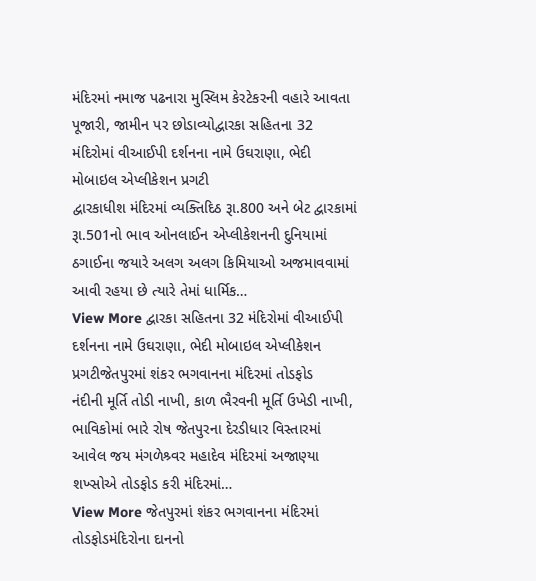મંદિરમાં નમાજ પઢનારા મુસ્લિમ કેરટેકરની વહારે આવતા પૂજારી, જામીન પર છોડાવ્યોદ્વારકા સહિતના 32 મંદિરોમાં વીઆઈપી દર્શનના નામે ઉઘરાણા, ભેદી મોબાઇલ એપ્લીકેશન પ્રગટી
દ્વારકાધીશ મંદિરમાં વ્યક્તિદિઠ રૂા.800 અને બેટ દ્વારકામાં રૂા.501નો ભાવ ઓનલાઈન એપ્લીકેશનની દુનિયામાં ઠગાઈના જયારે અલગ અલગ કિમિયાઓ અજમાવવામાં આવી રહયા છે ત્યારે તેમાં ધાર્મિક…
View More દ્વારકા સહિતના 32 મંદિરોમાં વીઆઈપી દર્શનના નામે ઉઘરાણા, ભેદી મોબાઇલ એપ્લીકેશન પ્રગટીજેતપુરમાં શંકર ભગવાનના મંદિરમાં તોડફોડ
નંદીની મૂર્તિ તોડી નાખી, કાળ ભૈરવની મૂર્તિ ઉખેડી નાખી, ભાવિકોમાં ભારે રોષ જેતપુરના દેરડીધાર વિસ્તારમાં આવેલ જય મંગળેશ્ર્વર મહાદેવ મંદિરમાં અજાણ્યા શખ્સોએ તોડફોડ કરી મંદિરમાં…
View More જેતપુરમાં શંકર ભગવાનના મંદિરમાં તોડફોડમંદિરોના દાનનો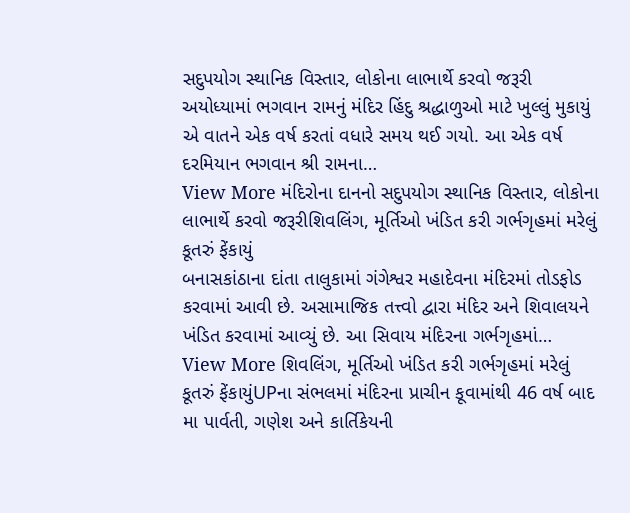સદુપયોગ સ્થાનિક વિસ્તાર, લોકોના લાભાર્થે કરવો જરૂરી
અયોધ્યામાં ભગવાન રામનું મંદિર હિંદુ શ્રદ્ધાળુઓ માટે ખુલ્લું મુકાયું એ વાતને એક વર્ષ કરતાં વધારે સમય થઈ ગયો. આ એક વર્ષ દરમિયાન ભગવાન શ્રી રામના…
View More મંદિરોના દાનનો સદુપયોગ સ્થાનિક વિસ્તાર, લોકોના લાભાર્થે કરવો જરૂરીશિવલિંગ, મૂર્તિઓ ખંડિત કરી ગર્ભગૃહમાં મરેલું કૂતરું ફેંકાયું
બનાસકાંઠાના દાંતા તાલુકામાં ગંગેશ્વર મહાદેવના મંદિરમાં તોડફોડ કરવામાં આવી છે. અસામાજિક તત્ત્વો દ્વારા મંદિર અને શિવાલયને ખંડિત કરવામાં આવ્યું છે. આ સિવાય મંદિરના ગર્ભગૃહમાં…
View More શિવલિંગ, મૂર્તિઓ ખંડિત કરી ગર્ભગૃહમાં મરેલું કૂતરું ફેંકાયુંUPના સંભલમાં મંદિરના પ્રાચીન કૂવામાંથી 46 વર્ષ બાદ મા પાર્વતી, ગણેશ અને કાર્તિકેયની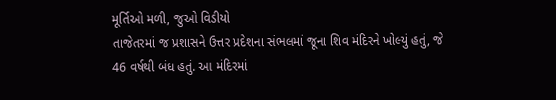મૂર્તિઓ મળી, જુઓ વિડીયો
તાજેતરમાં જ પ્રશાસને ઉત્તર પ્રદેશના સંભલમાં જૂના શિવ મંદિરને ખોલ્યું હતું, જે 46 વર્ષથી બંધ હતું. આ મંદિરમાં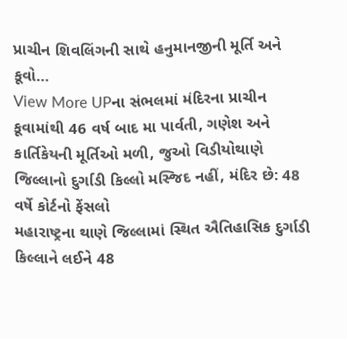પ્રાચીન શિવલિંગની સાથે હનુમાનજીની મૂર્તિ અને કૂવો…
View More UPના સંભલમાં મંદિરના પ્રાચીન કૂવામાંથી 46 વર્ષ બાદ મા પાર્વતી, ગણેશ અને કાર્તિકેયની મૂર્તિઓ મળી, જુઓ વિડીયોથાણે જિલ્લાનો દુર્ગાડી કિલ્લો મસ્જિદ નહીં, મંદિર છે: 48 વર્ષે કોર્ટનો ફેંસલો
મહારાષ્ટ્રના થાણે જિલ્લામાં સ્થિત ઐતિહાસિક દુર્ગાડી કિલ્લાને લઈને 48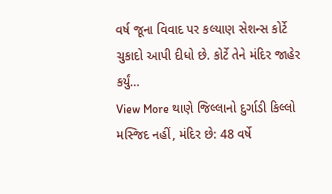વર્ષ જૂના વિવાદ પર કલ્યાણ સેશન્સ કોર્ટે ચુકાદો આપી દીધો છે. કોર્ટે તેને મંદિર જાહેર કર્યું…
View More થાણે જિલ્લાનો દુર્ગાડી કિલ્લો મસ્જિદ નહીં, મંદિર છે: 48 વર્ષે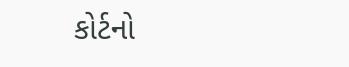કોર્ટનો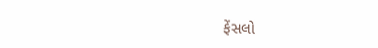ફેંસલો